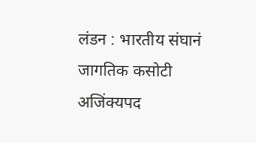लंडन : भारतीय संघानं जागतिक कसोटी अजिंक्यपद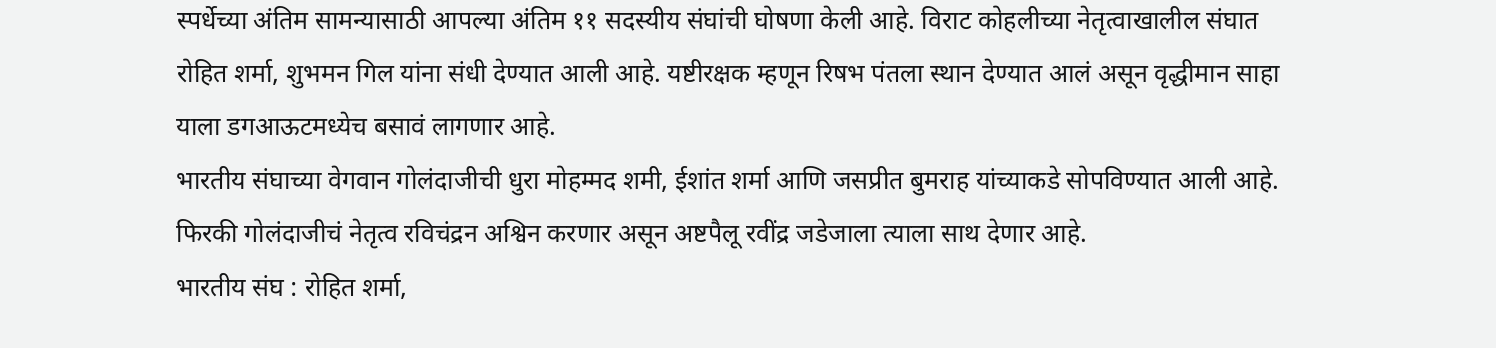स्पर्धेच्या अंतिम सामन्यासाठी आपल्या अंतिम ११ सदस्यीय संघांची घोषणा केली आहे. विराट कोहलीच्या नेतृत्वाखालील संघात रोहित शर्मा, शुभमन गिल यांना संधी देण्यात आली आहे. यष्टीरक्षक म्हणून रिषभ पंतला स्थान देण्यात आलं असून वृद्धीमान साहा याला डगआऊटमध्येच बसावं लागणार आहे.
भारतीय संघाच्या वेगवान गोलंदाजीची धुरा मोहम्मद शमी, ईशांत शर्मा आणि जसप्रीत बुमराह यांच्याकडे सोपविण्यात आली आहे. फिरकी गोलंदाजीचं नेतृत्व रविचंद्रन अश्विन करणार असून अष्टपैलू रवींद्र जडेजाला त्याला साथ देणार आहे.
भारतीय संघ : रोहित शर्मा,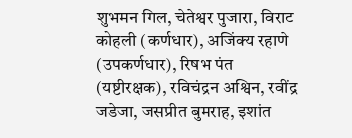शुभमन गिल, चेतेश्वर पुजारा, विराट कोहली (कर्णधार), अजिंक्य रहाणे (उपकर्णधार), रिषभ पंत (यष्टीरक्षक), रविचंद्रन अश्विन, रवींद्र जडेजा, जसप्रीत बुमराह, इशांत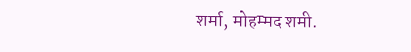शर्मा, मोहम्मद शमी.